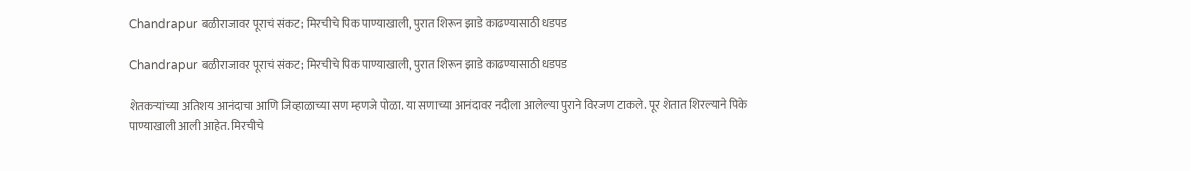Chandrapur बळीराजावर पूराचं संकट; मिरचीचे पिक पाण्याखाली, पुरात शिरून झाडे काढण्यासाठी धडपड

Chandrapur बळीराजावर पूराचं संकट; मिरचीचे पिक पाण्याखाली, पुरात शिरून झाडे काढण्यासाठी धडपड

शेतकऱ्यांच्या अतिशय आनंदाचा आणि जिव्हाळाच्या सण म्हणजे पोळा. या सणाच्या आनंदावर नदीला आलेल्या पुराने विरजण टाकले. पूर शेतात शिरल्याने पिके पाण्याखाली आली आहेत. मिरचीचे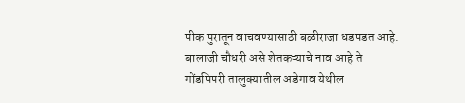पीक पुरातून वाचवण्यासाठी बळीराजा धडपडत आहे. बालाजी चौधरी असे शेतकऱ्याचे नाव आहे ते गोंडपिपरी तालुक्यातील अडेगाव येथील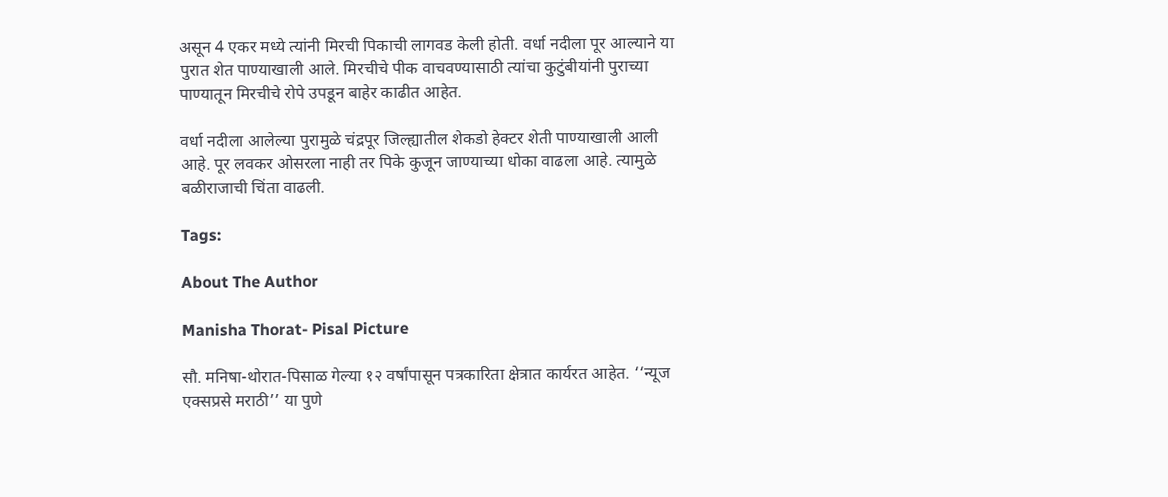असून 4 एकर मध्ये त्यांनी मिरची पिकाची लागवड केली होती. वर्धा नदीला पूर आल्याने या पुरात शेत पाण्याखाली आले. मिरचीचे पीक वाचवण्यासाठी त्यांचा कुटुंबीयांनी पुराच्या पाण्यातून मिरचीचे रोपे उपडून बाहेर काढीत आहेत.

वर्धा नदीला आलेल्या पुरामुळे चंद्रपूर जिल्ह्यातील शेकडो हेक्टर शेती पाण्याखाली आली आहे. पूर लवकर ओसरला नाही तर पिके कुजून जाण्याच्या धोका वाढला आहे. त्यामुळे बळीराजाची चिंता वाढली.

Tags:

About The Author

Manisha Thorat- Pisal Picture

सौ. मनिषा-थोरात-पिसाळ गेल्या १२ वर्षांपासून पत्रकारिता क्षेत्रात कार्यरत आहेत. ‘‘न्यूज एक्सप्रसे मराठी’’ या पुणे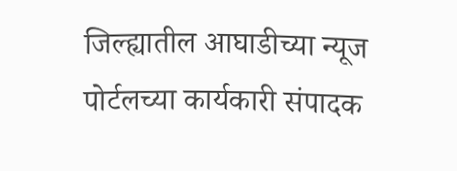जिल्ह्यातील आघाडीच्या न्यूज पोर्टलच्या कार्यकारी संपादक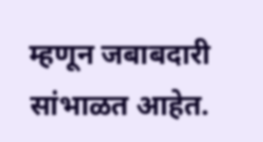म्हणून जबाबदारी सांभाळत आहेत.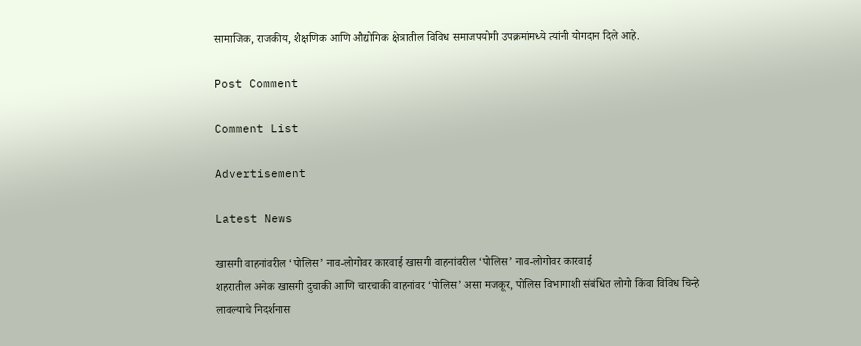सामाजिक, राजकीय, शैक्षणिक आणि औद्योगिक क्षेत्रातील विविध समाजपयोगी उपक्रमांमध्ये त्यांनी योगदान दिले आहे.

Post Comment

Comment List

Advertisement

Latest News

खासगी वाहनांवरील ‘पोलिस’ नाव-लोगोवर कारवाई खासगी वाहनांवरील ‘पोलिस’ नाव-लोगोवर कारवाई
शहरातील अनेक खासगी दुचाकी आणि चारचाकी वाहनांवर ‘पोलिस’ असा मजकूर, पोलिस विभागाशी संबंधित लोगो किंवा विविध चिन्हे लावल्याचे निदर्शनास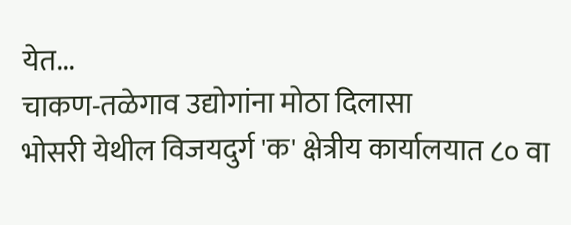येत...
चाकण-तळेगाव उद्योगांना मोठा दिलासा
भोसरी येथील विजयदुर्ग 'क' क्षेत्रीय कार्यालयात ८० वा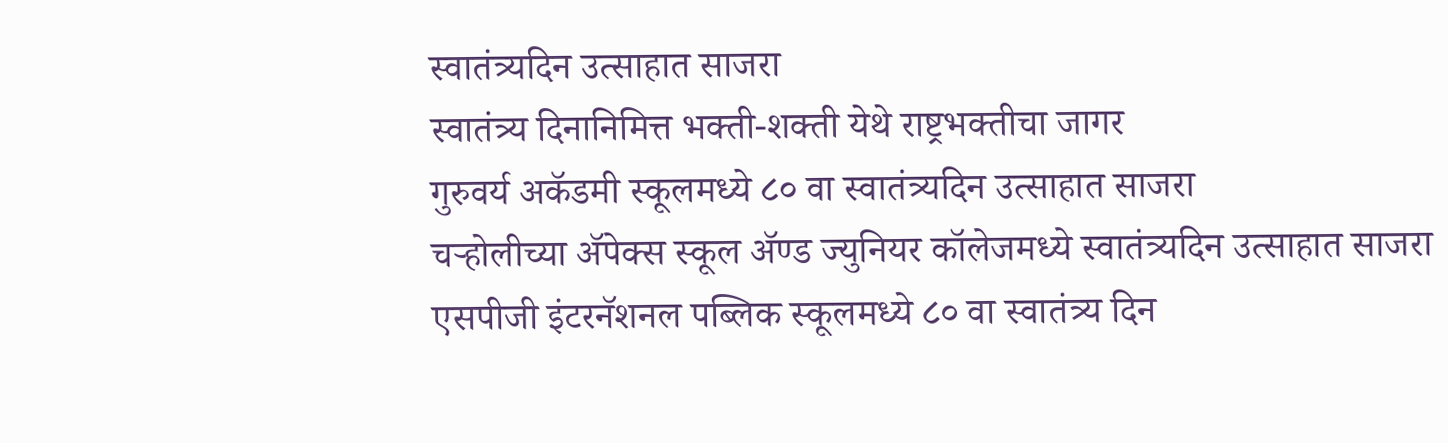स्वातंत्र्यदिन उत्साहात साजरा
स्वातंत्र्य दिनानिमित्त भक्ती-शक्ती येथे राष्ट्रभक्तीचा जागर
गुरुवर्य अकॅडमी स्कूलमध्ये ८० वा स्वातंत्र्यदिन उत्साहात साजरा
चऱ्होलीच्या अ‍ॅपेक्स स्कूल अ‍ॅण्ड ज्युनियर कॉलेजमध्ये स्वातंत्र्यदिन उत्साहात साजरा
एसपीजी इंटरनॅशनल पब्लिक स्कूलमध्ये ८० वा स्वातंत्र्य दिन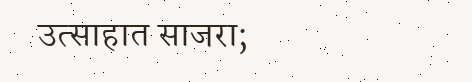उत्साहात साजरा;